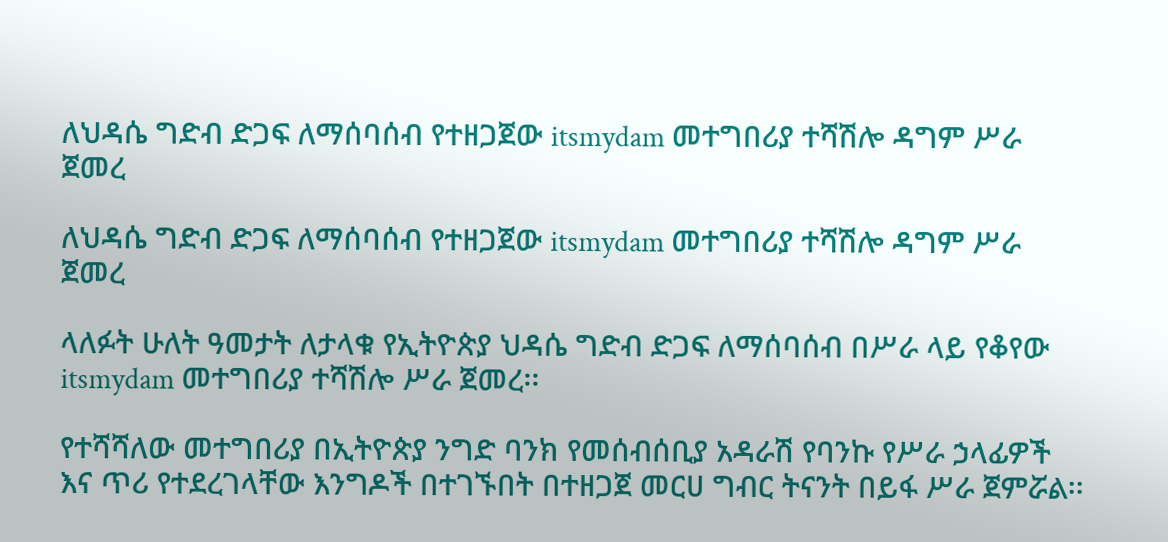ለህዳሴ ግድብ ድጋፍ ለማሰባሰብ የተዘጋጀው itsmydam መተግበሪያ ተሻሽሎ ዳግም ሥራ ጀመረ

ለህዳሴ ግድብ ድጋፍ ለማሰባሰብ የተዘጋጀው itsmydam መተግበሪያ ተሻሽሎ ዳግም ሥራ ጀመረ

ላለፉት ሁለት ዓመታት ለታላቁ የኢትዮጵያ ህዳሴ ግድብ ድጋፍ ለማሰባሰብ በሥራ ላይ የቆየው itsmydam መተግበሪያ ተሻሽሎ ሥራ ጀመረ፡፡

የተሻሻለው መተግበሪያ በኢትዮጵያ ንግድ ባንክ የመሰብሰቢያ አዳራሽ የባንኩ የሥራ ኃላፊዎች እና ጥሪ የተደረገላቸው እንግዶች በተገኙበት በተዘጋጀ መርሀ ግብር ትናንት በይፋ ሥራ ጀምሯል፡፡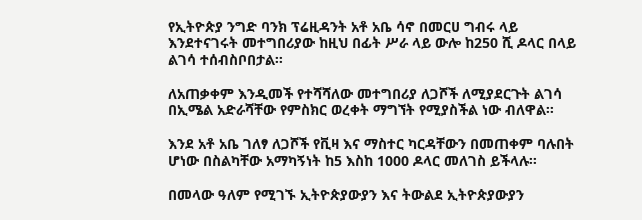የኢትዮጵያ ንግድ ባንክ ፕሬዚዳንት አቶ አቤ ሳኖ በመርሀ ግብሩ ላይ እንደተናገሩት መተግበሪያው ከዚህ በፊት ሥራ ላይ ውሎ ከ250 ሺ ዶላር በላይ ልገሳ ተሰብስቦበታል፡፡

ለአጠቃቀም እንዲመች የተሻሻለው መተግበሪያ ለጋሾች ለሚያደርጉት ልገሳ በኢሜል አድራሻቸው የምስክር ወረቀት ማግኘት የሚያስችል ነው ብለዋል፡፡

እንደ አቶ አቤ ገለፃ ለጋሾች የቪዛ እና ማስተር ካርዳቸውን በመጠቀም ባሉበት ሆነው በስልካቸው አማካኝነት ከ5 እስከ 1000 ዶላር መለገስ ይችላሉ፡፡

በመላው ዓለም የሚገኙ ኢትዮጵያውያን እና ትውልደ ኢትዮጵያውያን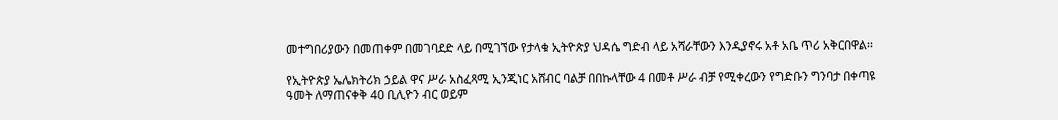መተግበሪያውን በመጠቀም በመገባደድ ላይ በሚገኘው የታላቁ ኢትዮጵያ ህዳሴ ግድብ ላይ አሻራቸውን እንዲያኖሩ አቶ አቤ ጥሪ አቅርበዋል፡፡

የኢትዮጵያ ኤሌክትሪክ ኃይል ዋና ሥራ አስፈጻሚ ኢንጂነር አሸብር ባልቻ በበኩላቸው 4 በመቶ ሥራ ብቻ የሚቀረውን የግድቡን ግንባታ በቀጣዩ ዓመት ለማጠናቀቅ 40 ቢሊዮን ብር ወይም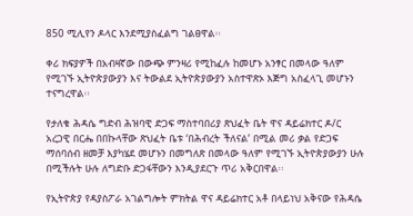850 ሚሊየን ዶላር እንደሚያስፈልግ ገልፀዋል፡፡

ቀሪ ክፍያዎች በአብዛኛው በውጭ ምንዛሪ የሚከፈሉ ከመሆኑ አንፃር በመላው ዓለም የሚገኙ ኢትዮጵያውያን እና ትውልደ ኢትዮጵያውያን አስተዋጽኦ እጅግ አስፈላጊ መሆኑን ተናግረዋል፡፡

የታለቁ ሕዳሴ ግድብ ሕዝባዊ ድጋፍ ማስተባበሪያ ጽህፈት ቤት ዋና ዳይሬክተር ዶ/ር አረጋዊ በርሔ በበኩላቸው ጽህፈት ቤቱ ‘በሕብረት ችለናል’ በሚል መሪ ቃል የድጋፍ ማሰባሰብ ዘመቻ እያካሄደ መሆኑን በመግለጽ በመላው ዓለም የሚገኙ ኢትዮጵያውያን ሁሉ በሚችሉት ሁሉ ለግድቡ ድጋፋቸውን እንዲያደርጉ ጥሪ አቅርበዋል፡፡

የኢትዮጵያ የዳያስፖራ አገልግሎት ምክትል ዋና ዳይሬክተር አቶ በላይነህ አቅናው የሕዳሴ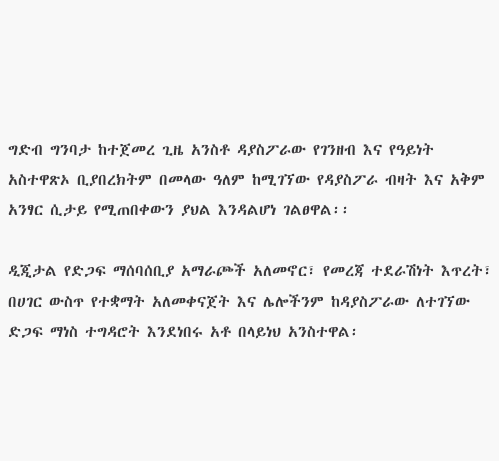ግድብ ግንባታ ከተጀመረ ጊዜ አንስቶ ዳያስፖራው የገንዘብ እና የዓይነት አስተዋጽኦ ቢያበረክትም በመላው ዓለም ከሚገኘው የዳያስፖራ ብዛት እና አቅም አንፃር ሲታይ የሚጠበቀውን ያህል እንዳልሆነ ገልፀዋል፡፡

ዲጂታል የድጋፍ ማሰባሰቢያ አማራጮች አለመኖር፣ የመረጃ ተደራሽነት እጥረት፣ በሀገር ውስጥ የተቋማት አለመቀናጀት እና ሌሎችንም ከዳያስፖራው ለተገኘው ድጋፍ ማነስ ተግዳሮት እንደነበሩ አቶ በላይነህ አንስተዋል፡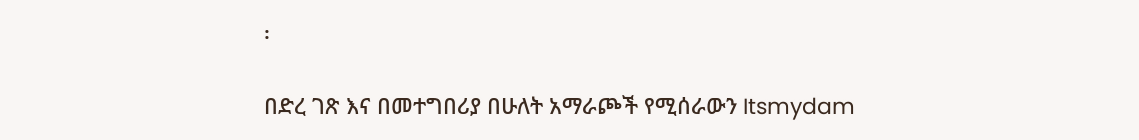፡

በድረ ገጽ እና በመተግበሪያ በሁለት አማራጮች የሚሰራውን Itsmydam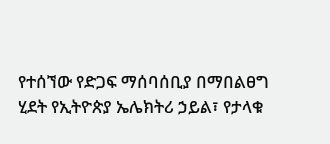የተሰኘው የድጋፍ ማሰባሰቢያ በማበልፀግ ሂደት የኢትዮጵያ ኤሌክትሪ ኃይል፣ የታላቁ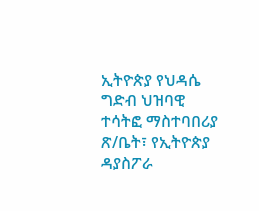ኢትዮጵያ የህዳሴ ግድብ ህዝባዊ ተሳትፎ ማስተባበሪያ ጽ/ቤት፣ የኢትዮጵያ ዳያስፖራ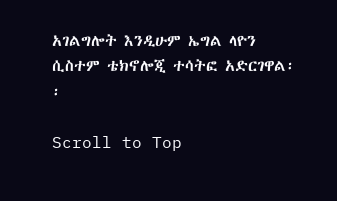አገልግሎት እንዲሁም ኤግል ላዮን ሲስተም ቴክኖሎጂ ተሳትፎ አድርገዋል፡፡

Scroll to Top